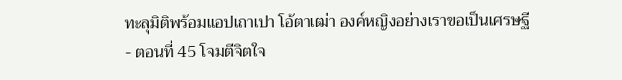ทะลุมิติพร้อมแอปเถาเปา โอ้ตาเฒ่า องค์หญิงอย่างเราขอเป็นเศรษฐี - ตอนที่ 45 โจมตีจิตใจ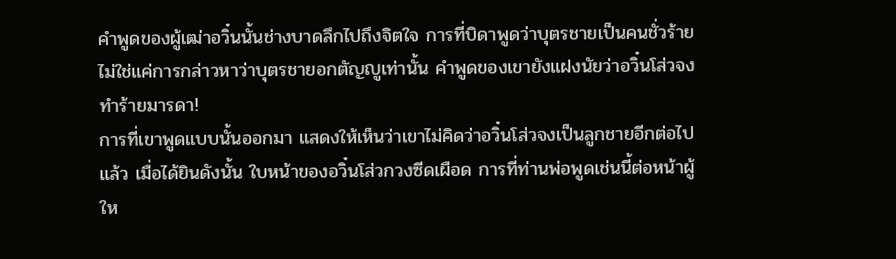คำพูดของผู้เฒ่าอวิ๋นนั้นช่างบาดลึกไปถึงจิตใจ การที่บิดาพูดว่าบุตรชายเป็นคนชั่วร้าย ไม่ใช่แค่การกล่าวหาว่าบุตรชายอกตัญญูเท่านั้น คำพูดของเขายังแฝงนัยว่าอวิ๋นโส่วจงทำร้ายมารดา!
การที่เขาพูดแบบนั้นออกมา แสดงให้เห็นว่าเขาไม่คิดว่าอวิ๋นโส่วจงเป็นลูกชายอีกต่อไปแล้ว เมื่อได้ยินดังนั้น ใบหน้าของอวิ๋นโส่วกวงซีดเผือด การที่ท่านพ่อพูดเช่นนี้ต่อหน้าผู้ให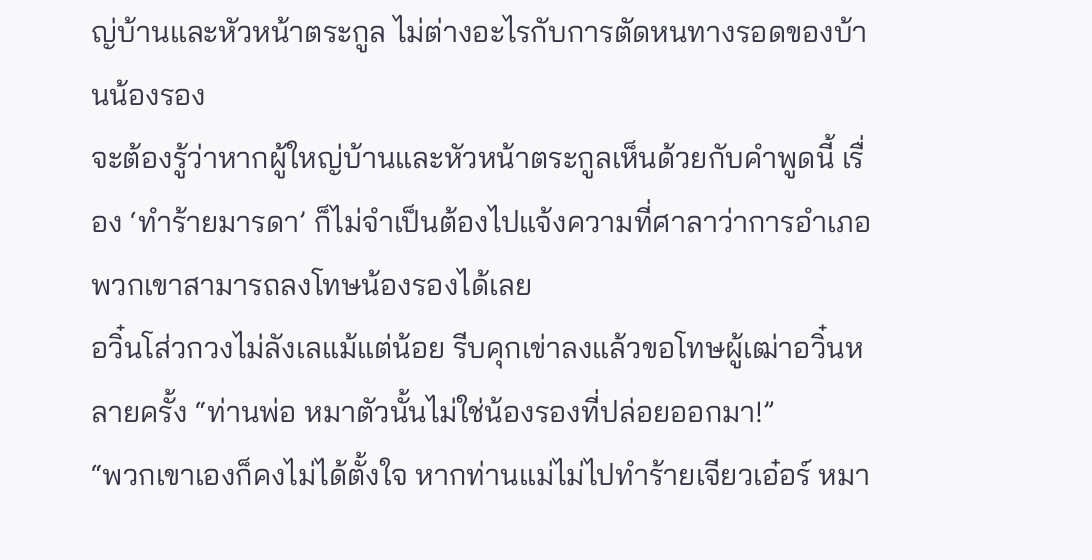ญ่บ้านและหัวหน้าตระกูล ไม่ต่างอะไรกับการตัดหนทางรอดของบ้านน้องรอง
จะต้องรู้ว่าหากผู้ใหญ่บ้านและหัวหน้าตระกูลเห็นด้วยกับคำพูดนี้ เรื่อง ‘ทำร้ายมารดา’ ก็ไม่จำเป็นต้องไปแจ้งความที่ศาลาว่าการอำเภอ พวกเขาสามารถลงโทษน้องรองได้เลย
อวิ๋นโส่วกวงไม่ลังเลแม้แต่น้อย รีบคุกเข่าลงแล้วขอโทษผู้เฒ่าอวิ๋นหลายครั้ง “ท่านพ่อ หมาตัวนั้นไม่ใช่น้องรองที่ปล่อยออกมา!”
“พวกเขาเองก็คงไม่ได้ตั้งใจ หากท่านแม่ไม่ไปทำร้ายเจียวเอ๋อร์ หมา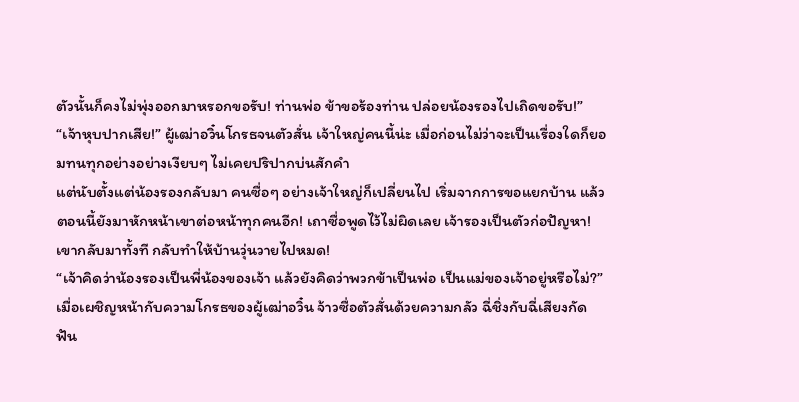ตัวนั้นก็คงไม่พุ่งออกมาหรอกขอรับ! ท่านพ่อ ข้าขอร้องท่าน ปล่อยน้องรองไปเถิดขอรับ!”
“เจ้าหุบปากเสีย!” ผู้เฒ่าอวิ๋นโกรธจนตัวสั่น เจ้าใหญ่คนนี้น่ะ เมื่อก่อนไม่ว่าจะเป็นเรื่องใดก็ยอมทนทุกอย่างอย่างเงียบๆ ไม่เคยปริปากบ่นสักคำ
แต่นับตั้งแต่น้องรองกลับมา คนซื่อๆ อย่างเจ้าใหญ่ก็เปลี่ยนไป เริ่มจากการขอแยกบ้าน แล้วตอนนี้ยังมาหักหน้าเขาต่อหน้าทุกคนอีก! เถาซื่อพูดไว้ไม่ผิดเลย เจ้ารองเป็นตัวก่อปัญหา! เขากลับมาทั้งที กลับทำให้บ้านวุ่นวายไปหมด!
“เจ้าคิดว่าน้องรองเป็นพี่น้องของเจ้า แล้วยังคิดว่าพวกข้าเป็นพ่อ เป็นแม่ของเจ้าอยู่หรือไม่?”
เมื่อเผชิญหน้ากับความโกรธของผู้เฒ่าอวิ๋น จ้าวซื่อตัวสั่นด้วยความกลัว ฉี่ชิ่งกับฉี่เสียงกัดฟัน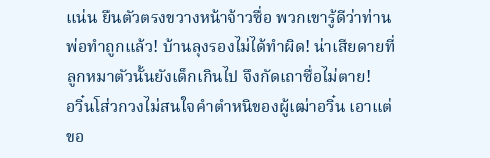แน่น ยืนตัวตรงขวางหน้าจ้าวซื่อ พวกเขารู้ดีว่าท่านพ่อทำถูกแล้ว! บ้านลุงรองไม่ได้ทำผิด! น่าเสียดายที่ลูกหมาตัวนั้นยังเด็กเกินไป จึงกัดเถาซื่อไม่ตาย!
อวิ๋นโส่วกวงไม่สนใจคำตำหนิของผู้เฒ่าอวิ๋น เอาแต่ขอ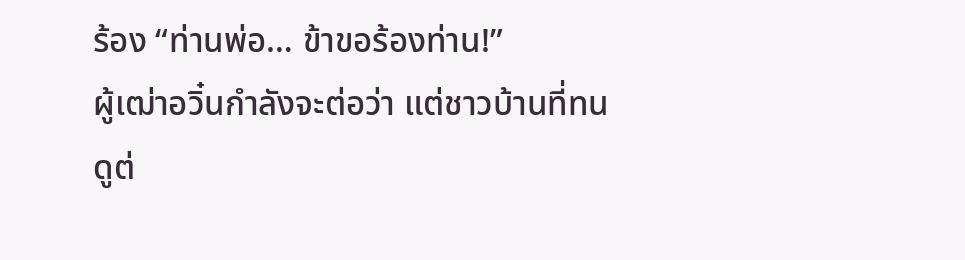ร้อง “ท่านพ่อ… ข้าขอร้องท่าน!”
ผู้เฒ่าอวิ๋นกำลังจะต่อว่า แต่ชาวบ้านที่ทนดูต่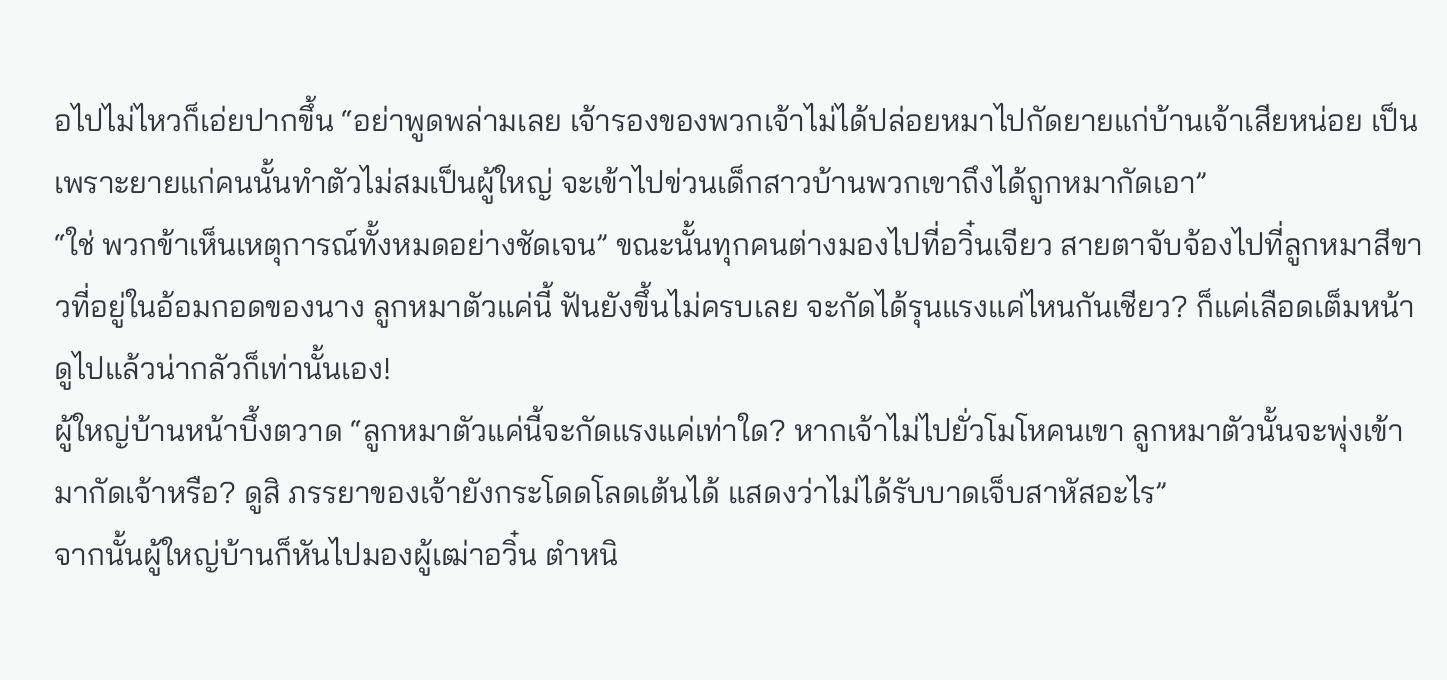อไปไม่ไหวก็เอ่ยปากขึ้น “อย่าพูดพล่ามเลย เจ้ารองของพวกเจ้าไม่ได้ปล่อยหมาไปกัดยายแก่บ้านเจ้าเสียหน่อย เป็นเพราะยายแก่คนนั้นทำตัวไม่สมเป็นผู้ใหญ่ จะเข้าไปข่วนเด็กสาวบ้านพวกเขาถึงได้ถูกหมากัดเอา”
“ใช่ พวกข้าเห็นเหตุการณ์ทั้งหมดอย่างชัดเจน” ขณะนั้นทุกคนต่างมองไปที่อวิ๋นเจียว สายตาจับจ้องไปที่ลูกหมาสีขาวที่อยู่ในอ้อมกอดของนาง ลูกหมาตัวแค่นี้ ฟันยังขึ้นไม่ครบเลย จะกัดได้รุนแรงแค่ไหนกันเชียว? ก็แค่เลือดเต็มหน้า ดูไปแล้วน่ากลัวก็เท่านั้นเอง!
ผู้ใหญ่บ้านหน้าบึ้งตวาด “ลูกหมาตัวแค่นี้จะกัดแรงแค่เท่าใด? หากเจ้าไม่ไปยั่วโมโหคนเขา ลูกหมาตัวนั้นจะพุ่งเข้ามากัดเจ้าหรือ? ดูสิ ภรรยาของเจ้ายังกระโดดโลดเต้นได้ แสดงว่าไม่ได้รับบาดเจ็บสาหัสอะไร”
จากนั้นผู้ใหญ่บ้านก็หันไปมองผู้เฒ่าอวิ๋น ตำหนิ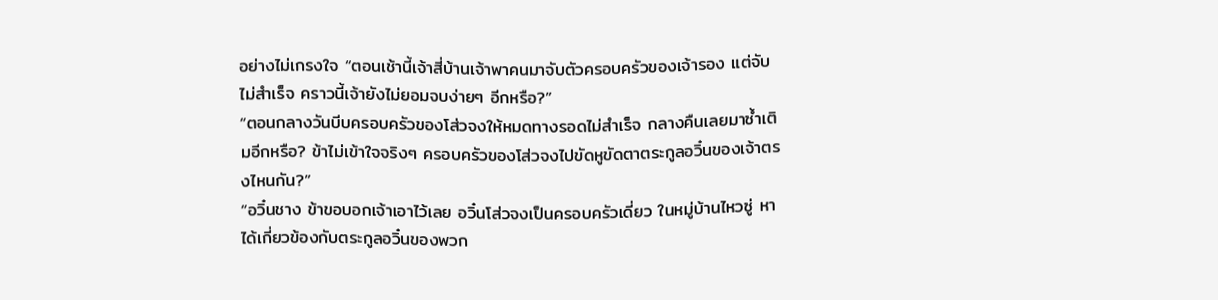อย่างไม่เกรงใจ “ตอนเช้านี้เจ้าสี่บ้านเจ้าพาคนมาจับตัวครอบครัวของเจ้ารอง แต่จับไม่สำเร็จ คราวนี้เจ้ายังไม่ยอมจบง่ายๆ อีกหรือ?”
“ตอนกลางวันบีบครอบครัวของโส่วจงให้หมดทางรอดไม่สำเร็จ กลางคืนเลยมาซ้ำเติมอีกหรือ? ข้าไม่เข้าใจจริงๆ ครอบครัวของโส่วจงไปขัดหูขัดตาตระกูลอวิ๋นของเจ้าตรงไหนกัน?”
“อวิ๋นชาง ข้าขอบอกเจ้าเอาไว้เลย อวิ๋นโส่วจงเป็นครอบครัวเดี่ยว ในหมู่บ้านไหวซู่ หาได้เกี่ยวข้องกับตระกูลอวิ๋นของพวก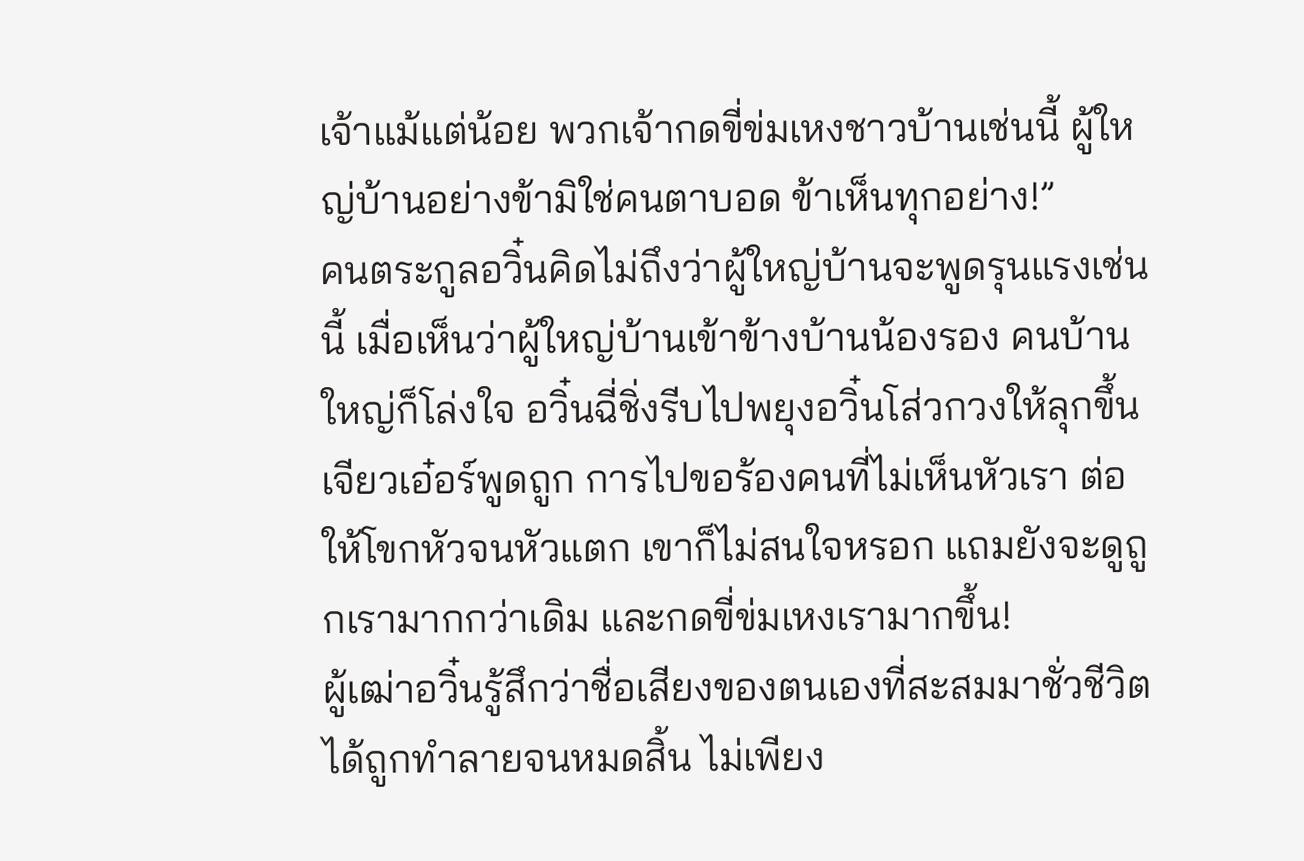เจ้าแม้แต่น้อย พวกเจ้ากดขี่ข่มเหงชาวบ้านเช่นนี้ ผู้ใหญ่บ้านอย่างข้ามิใช่คนตาบอด ข้าเห็นทุกอย่าง!”
คนตระกูลอวิ๋นคิดไม่ถึงว่าผู้ใหญ่บ้านจะพูดรุนแรงเช่นนี้ เมื่อเห็นว่าผู้ใหญ่บ้านเข้าข้างบ้านน้องรอง คนบ้านใหญ่ก็โล่งใจ อวิ๋นฉี่ชิ่งรีบไปพยุงอวิ๋นโส่วกวงให้ลุกขึ้น
เจียวเอ๋อร์พูดถูก การไปขอร้องคนที่ไม่เห็นหัวเรา ต่อให้โขกหัวจนหัวแตก เขาก็ไม่สนใจหรอก แถมยังจะดูถูกเรามากกว่าเดิม และกดขี่ข่มเหงเรามากขึ้น!
ผู้เฒ่าอวิ๋นรู้สึกว่าชื่อเสียงของตนเองที่สะสมมาชั่วชีวิตได้ถูกทำลายจนหมดสิ้น ไม่เพียง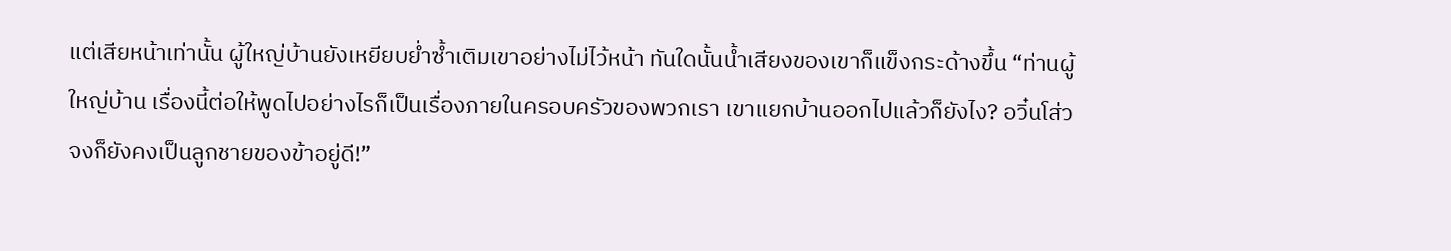แต่เสียหน้าเท่านั้น ผู้ใหญ่บ้านยังเหยียบย่ำซ้ำเติมเขาอย่างไม่ไว้หน้า ทันใดนั้นน้ำเสียงของเขาก็แข็งกระด้างขึ้น “ท่านผู้ใหญ่บ้าน เรื่องนี้ต่อให้พูดไปอย่างไรก็เป็นเรื่องภายในครอบครัวของพวกเรา เขาแยกบ้านออกไปแล้วก็ยังไง? อวิ๋นโส่วจงก็ยังคงเป็นลูกชายของข้าอยู่ดี!”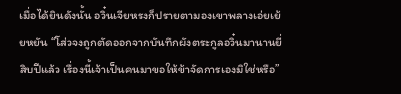เมื่อได้ยินดังนั้น อวิ๋นเจียหรงก็ปรายตามองเขาพลางเอ่ยเย้ยหยัน “โส่วจงถูกตัดออกจากบันทึกผังตระกูลอวิ๋นมานานยี่สิบปีแล้ว เรื่องนี้เจ้าเป็นคนมาขอให้ข้าจัดการเองมิใช่หรือ”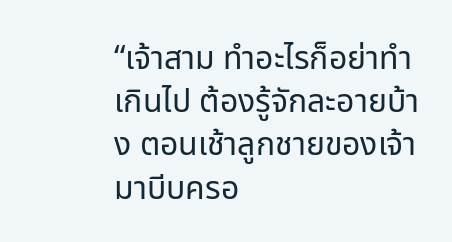“เจ้าสาม ทำอะไรก็อย่าทำเกินไป ต้องรู้จักละอายบ้าง ตอนเช้าลูกชายของเจ้ามาบีบครอ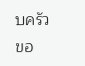บครัวขอ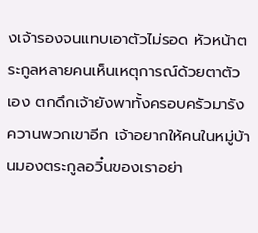งเจ้ารองจนแทบเอาตัวไม่รอด หัวหน้าตระกูลหลายคนเห็นเหตุการณ์ด้วยตาตัวเอง ตกดึกเจ้ายังพาทั้งครอบครัวมารังควานพวกเขาอีก เจ้าอยากให้คนในหมู่บ้านมองตระกูลอวิ๋นของเราอย่า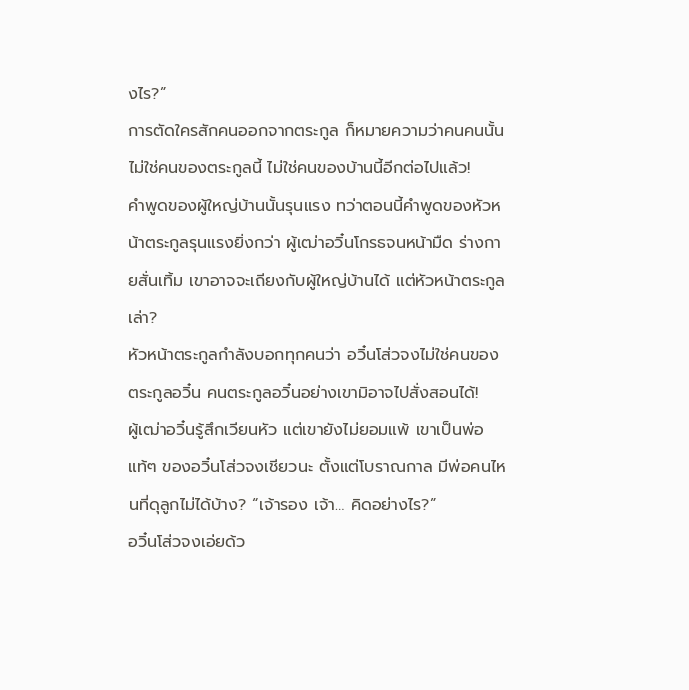งไร?”
การตัดใครสักคนออกจากตระกูล ก็หมายความว่าคนคนนั้นไม่ใช่คนของตระกูลนี้ ไม่ใช่คนของบ้านนี้อีกต่อไปแล้ว!
คำพูดของผู้ใหญ่บ้านนั้นรุนแรง ทว่าตอนนี้คำพูดของหัวหน้าตระกูลรุนแรงยิ่งกว่า ผู้เฒ่าอวิ๋นโกรธจนหน้ามืด ร่างกายสั่นเทิ้ม เขาอาจจะเถียงกับผู้ใหญ่บ้านได้ แต่หัวหน้าตระกูลเล่า?
หัวหน้าตระกูลกำลังบอกทุกคนว่า อวิ๋นโส่วจงไม่ใช่คนของตระกูลอวิ๋น คนตระกูลอวิ๋นอย่างเขามิอาจไปสั่งสอนได้!
ผู้เฒ่าอวิ๋นรู้สึกเวียนหัว แต่เขายังไม่ยอมแพ้ เขาเป็นพ่อแท้ๆ ของอวิ๋นโส่วจงเชียวนะ ตั้งแต่โบราณกาล มีพ่อคนไหนที่ดุลูกไม่ได้บ้าง? “เจ้ารอง เจ้า… คิดอย่างไร?”
อวิ๋นโส่วจงเอ่ยด้ว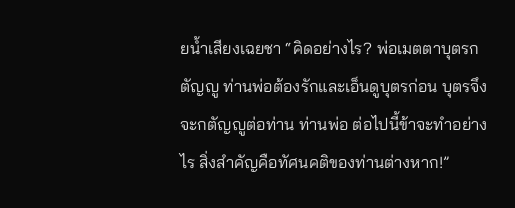ยน้ำเสียงเฉยชา “คิดอย่างไร? พ่อเมตตาบุตรกตัญญู ท่านพ่อต้องรักและเอ็นดูบุตรก่อน บุตรจึงจะกตัญญูต่อท่าน ท่านพ่อ ต่อไปนี้ข้าจะทำอย่างไร สิ่งสำคัญคือทัศนคติของท่านต่างหาก!”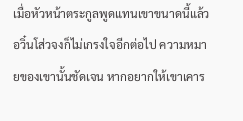เมื่อหัวหน้าตระกูลพูดแทนเขาขนาดนี้แล้ว อวิ๋นโส่วจงก็ไม่เกรงใจอีกต่อไป ความหมายของเขานั้นชัดเจน หากอยากให้เขาเคาร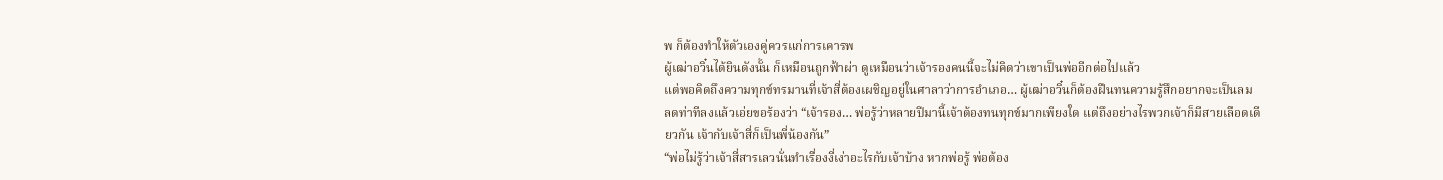พ ก็ต้องทำให้ตัวเองคู่ควรแก่การเคารพ
ผู้เฒ่าอวิ๋นได้ยินดังนั้น ก็เหมือนถูกฟ้าผ่า ดูเหมือนว่าเจ้ารองคนนี้จะไม่คิดว่าเขาเป็นพ่ออีกต่อไปแล้ว
แต่พอคิดถึงความทุกข์ทรมานที่เจ้าสี่ต้องเผชิญอยู่ในศาลาว่าการอำเภอ… ผู้เฒ่าอวิ๋นก็ต้องฝืนทนความรู้สึกอยากจะเป็นลม ลดท่าทีลงแล้วเอ่ยขอร้องว่า “เจ้ารอง… พ่อรู้ว่าหลายปีมานี้เจ้าต้องทนทุกข์มากเพียงใด แต่ถึงอย่างไรพวกเจ้าก็มีสายเลือดเดียวกัน เจ้ากับเจ้าสี่ก็เป็นพี่น้องกัน”
“พ่อไม่รู้ว่าเจ้าสี่สารเลวนั่นทำเรื่องงี่เง่าอะไรกับเจ้าบ้าง หากพ่อรู้ พ่อต้อง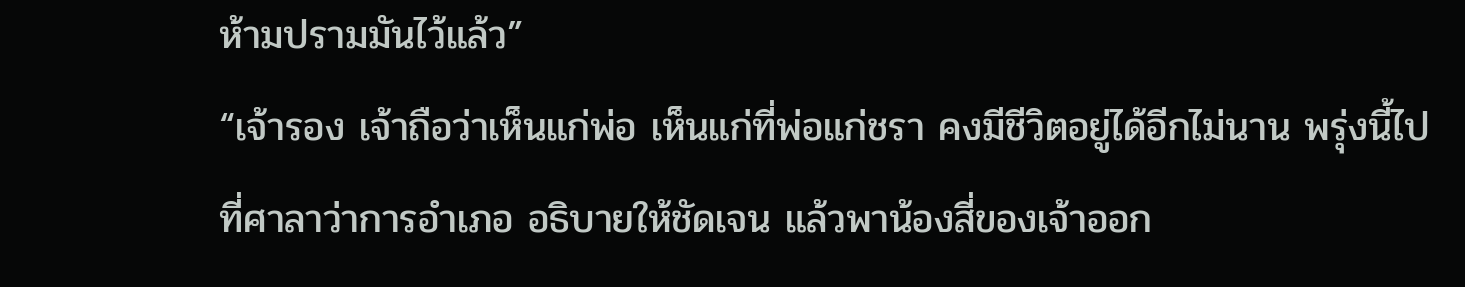ห้ามปรามมันไว้แล้ว”
“เจ้ารอง เจ้าถือว่าเห็นแก่พ่อ เห็นแก่ที่พ่อแก่ชรา คงมีชีวิตอยู่ได้อีกไม่นาน พรุ่งนี้ไปที่ศาลาว่าการอำเภอ อธิบายให้ชัดเจน แล้วพาน้องสี่ของเจ้าออก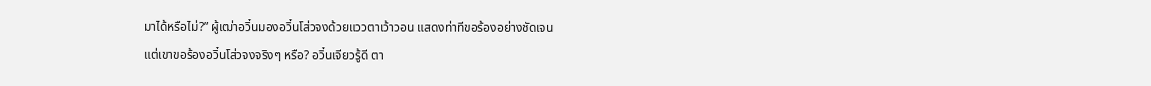มาได้หรือไม่?” ผู้เฒ่าอวิ๋นมองอวิ๋นโส่วจงด้วยแววตาเว้าวอน แสดงท่าทีขอร้องอย่างชัดเจน
แต่เขาขอร้องอวิ๋นโส่วจงจริงๆ หรือ? อวิ๋นเจียวรู้ดี ตา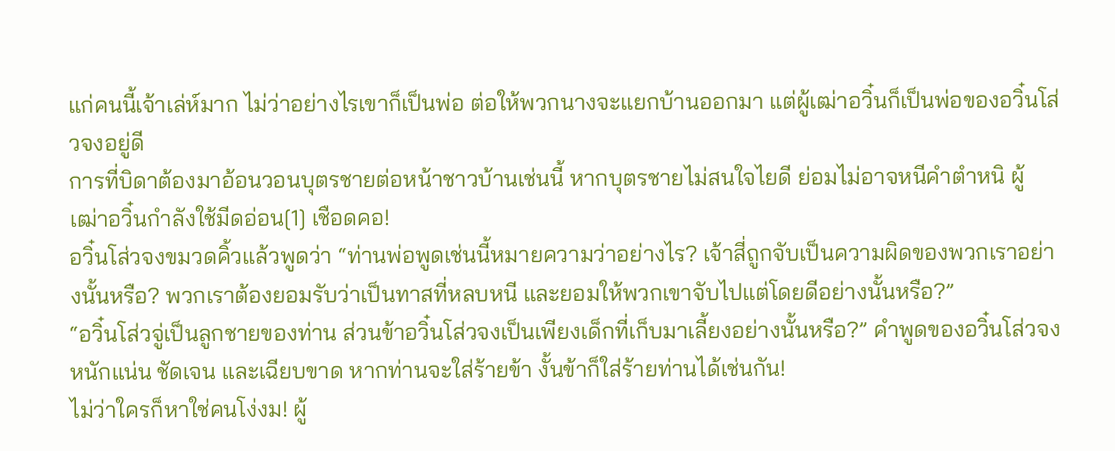แก่คนนี้เจ้าเล่ห์มาก ไม่ว่าอย่างไรเขาก็เป็นพ่อ ต่อให้พวกนางจะแยกบ้านออกมา แต่ผู้เฒ่าอวิ๋นก็เป็นพ่อของอวิ๋นโส่วจงอยู่ดี
การที่บิดาต้องมาอ้อนวอนบุตรชายต่อหน้าชาวบ้านเช่นนี้ หากบุตรชายไม่สนใจไยดี ย่อมไม่อาจหนีคำตำหนิ ผู้เฒ่าอวิ๋นกำลังใช้มีดอ่อน[1] เชือดคอ!
อวิ๋นโส่วจงขมวดคิ้วแล้วพูดว่า “ท่านพ่อพูดเช่นนี้หมายความว่าอย่างไร? เจ้าสี่ถูกจับเป็นความผิดของพวกเราอย่างนั้นหรือ? พวกเราต้องยอมรับว่าเป็นทาสที่หลบหนี และยอมให้พวกเขาจับไปแต่โดยดีอย่างนั้นหรือ?”
“อวิ๋นโส่วจู่เป็นลูกชายของท่าน ส่วนข้าอวิ๋นโส่วจงเป็นเพียงเด็กที่เก็บมาเลี้ยงอย่างนั้นหรือ?” คำพูดของอวิ๋นโส่วจงหนักแน่น ชัดเจน และเฉียบขาด หากท่านจะใส่ร้ายข้า งั้นข้าก็ใส่ร้ายท่านได้เช่นกัน!
ไม่ว่าใครก็หาใช่คนโง่งม! ผู้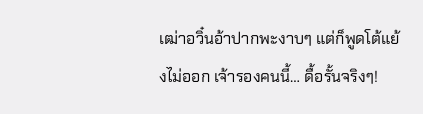เฒ่าอวิ๋นอ้าปากพะงาบๆ แต่ก็พูดโต้แย้งไม่ออก เจ้ารองคนนี้… ดื้อรั้นจริงๆ!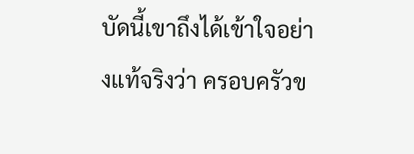บัดนี้เขาถึงได้เข้าใจอย่างแท้จริงว่า ครอบครัวข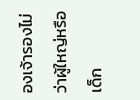องเจ้ารองไม่ว่าผู้ใหญ่หรือเด็ก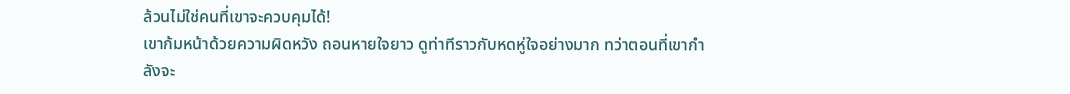ล้วนไม่ใช่คนที่เขาจะควบคุมได้!
เขาก้มหน้าด้วยความผิดหวัง ถอนหายใจยาว ดูท่าทีราวกับหดหู่ใจอย่างมาก ทว่าตอนที่เขากำลังจะ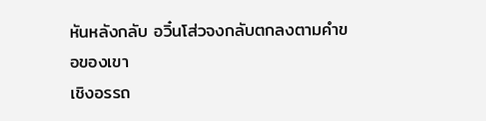หันหลังกลับ อวิ๋นโส่วจงกลับตกลงตามคำขอของเขา
เชิงอรรถ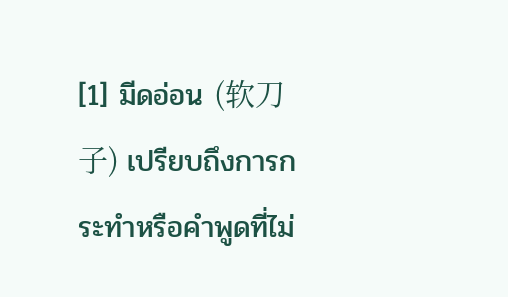[1] มีดอ่อน (软刀子) เปรียบถึงการกระทำหรือคำพูดที่ไม่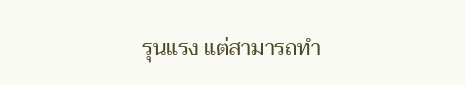รุนแรง แต่สามารถทำ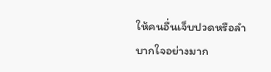ให้คนอื่นเจ็บปวดหรือลำบากใจอย่างมาก